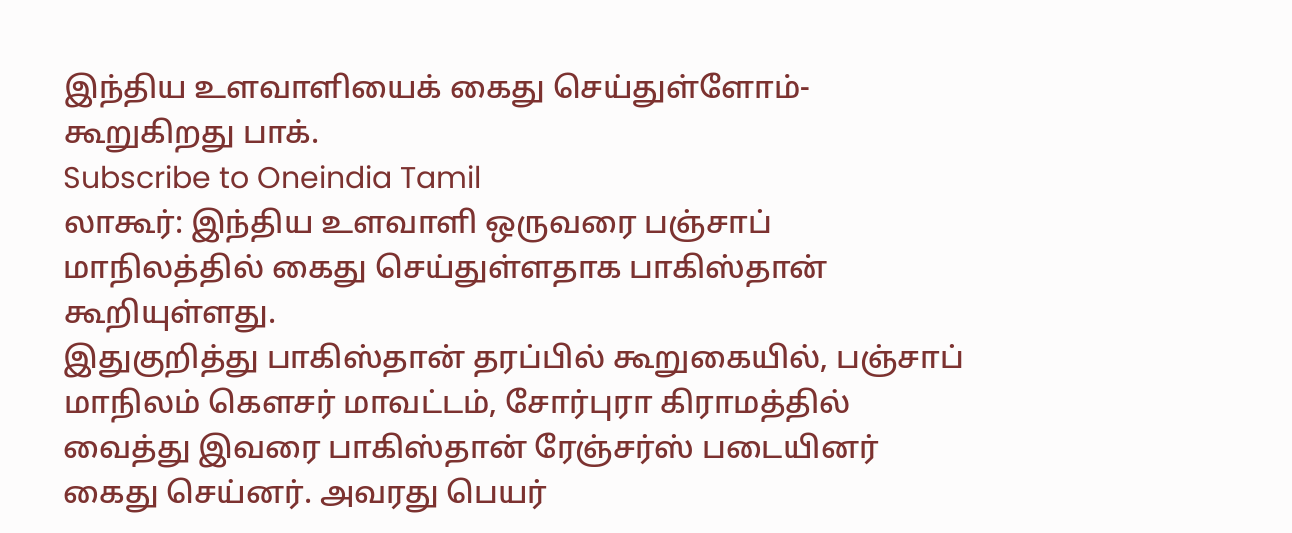இந்திய உளவாளியைக் கைது செய்துள்ளோம்-கூறுகிறது பாக்.
Subscribe to Oneindia Tamil
லாகூர்: இந்திய உளவாளி ஒருவரை பஞ்சாப் மாநிலத்தில் கைது செய்துள்ளதாக பாகிஸ்தான் கூறியுள்ளது.
இதுகுறித்து பாகிஸ்தான் தரப்பில் கூறுகையில், பஞ்சாப் மாநிலம் கெளசர் மாவட்டம், சோர்புரா கிராமத்தில் வைத்து இவரை பாகிஸ்தான் ரேஞ்சர்ஸ் படையினர் கைது செய்னர். அவரது பெயர்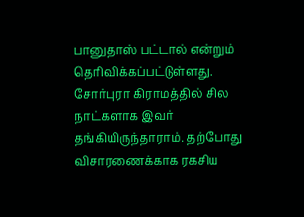பானுதாஸ் பட்டால் என்றும் தெரிவிக்கப்பட்டுள்ளது.
சோர்புரா கிராமத்தில் சில நாட்களாக இவர் தங்கியிருந்தாராம். தற்போது விசாரணைக்காக ரகசிய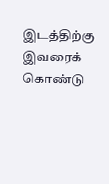இடத்திற்கு இவரைக் கொண்டு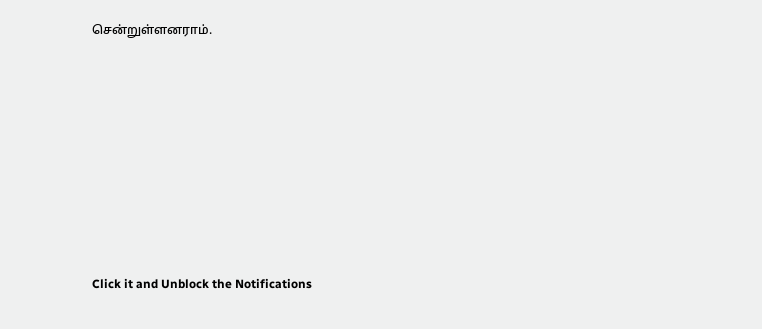சென்றுள்ளனராம்.












Click it and Unblock the Notifications